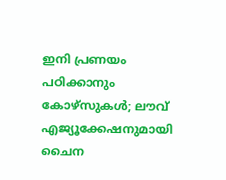ഇനി പ്രണയം പഠിക്കാനും കോഴ്സുകൾ; ലൗവ് എജ്യൂക്കേഷനുമായി ചൈന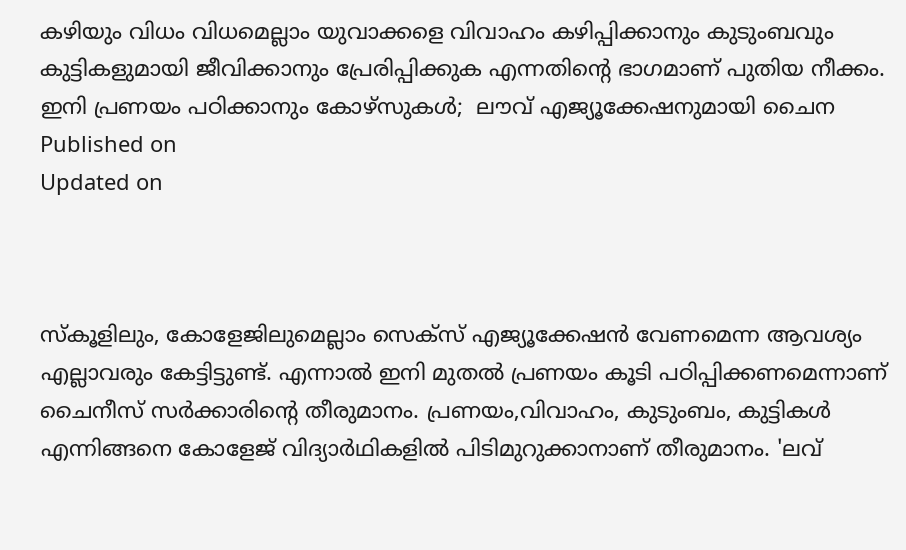കഴിയും വിധം വിധമെല്ലാം യുവാക്കളെ വിവാഹം കഴിപ്പിക്കാനും കുടുംബവും കുട്ടികളുമായി ജീവിക്കാനും പ്രേരിപ്പിക്കുക എന്നതിൻ്റെ ഭാഗമാണ് പുതിയ നീക്കം.
ഇനി പ്രണയം പഠിക്കാനും കോഴ്സുകൾ;  ലൗവ് എജ്യൂക്കേഷനുമായി ചൈന
Published on
Updated on



സ്കൂളിലും, കോളേജിലുമെല്ലാം സെക്സ് എജ്യൂക്കേഷൻ വേണമെന്ന ആവശ്യം എല്ലാവരും കേട്ടിട്ടുണ്ട്. എന്നാൽ ഇനി മുതൽ പ്രണയം കൂടി പഠിപ്പിക്കണമെന്നാണ് ചൈനീസ് സർക്കാരിൻ്റെ തീരുമാനം. പ്രണയം,വിവാഹം, കുടുംബം, കുട്ടികൾ എന്നിങ്ങനെ കോളേജ് വിദ്യാർഥികളിൽ പിടിമുറുക്കാനാണ് തീരുമാനം. 'ലവ്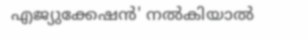എജ്യുക്കേഷന്‍' നല്‍കിയാല്‍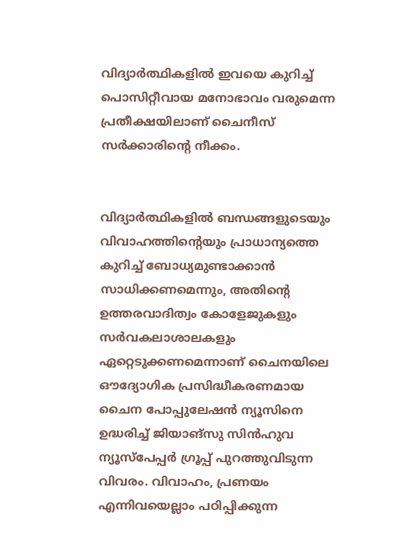വിദ്യാര്‍ത്ഥികളില്‍ ഇവയെ കുറിച്ച് പൊസിറ്റീവായ മനോഭാവം വരുമെന്ന പ്രതീക്ഷയിലാണ് ചൈനീസ് സർക്കാരിൻ്റെ നീക്കം.


വിദ്യാർത്ഥികളിൽ ബന്ധങ്ങളുടെയും വിവാഹത്തിന്റെയും പ്രാധാന്യത്തെ കുറിച്ച് ബോധ്യമുണ്ടാക്കാൻ സാധിക്കണമെന്നും, അതിൻ്റെ ഉത്തരവാദിത്വം കോളേജുകളും സർവകലാശാലകളും ഏറ്റെടുക്കണമെന്നാണ് ചൈനയിലെ ഔദ്യോഗിക പ്രസിദ്ധീകരണമായ ചൈന പോപ്പുലേഷൻ ന്യൂസിനെ ഉദ്ധരിച്ച് ജിയാങ്‌സു സിൻഹുവ ന്യൂസ്പേപ്പർ ഗ്രൂപ്പ് പുറത്തുവിടുന്ന വിവരം. വിവാഹം, പ്രണയം എന്നിവയെല്ലാം പഠിപ്പിക്കുന്ന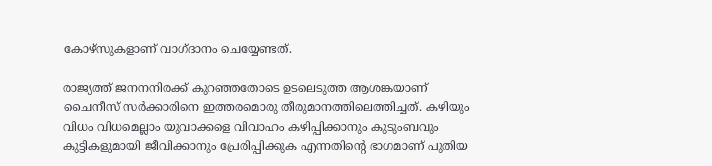കോഴ്സുകളാണ് വാഗ്ദാനം ചെയ്യേണ്ടത്.

രാജ്യത്ത് ജനനനിരക്ക് കുറഞ്ഞതോടെ ഉടലെടുത്ത ആശങ്കയാണ് ചൈനീസ് സർക്കാരിനെ ഇത്തരമൊരു തീരുമാനത്തിലെത്തിച്ചത്. കഴിയും വിധം വിധമെല്ലാം യുവാക്കളെ വിവാഹം കഴിപ്പിക്കാനും കുടുംബവും കുട്ടികളുമായി ജീവിക്കാനും പ്രേരിപ്പിക്കുക എന്നതിൻ്റെ ഭാഗമാണ് പുതിയ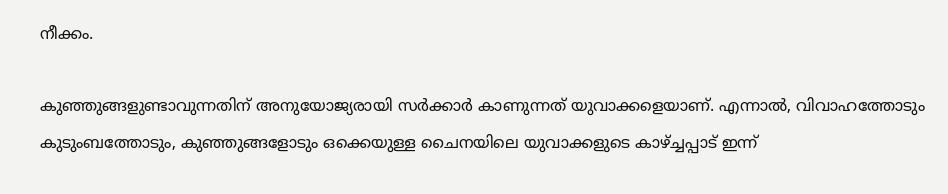നീക്കം.

കുഞ്ഞുങ്ങളുണ്ടാവുന്നതിന് അനുയോജ്യരായി സർക്കാർ കാണുന്നത് യുവാക്കളെയാണ്. എന്നാൽ, വിവാഹത്തോടും കുടുംബത്തോടും, കുഞ്ഞുങ്ങളോടും ഒക്കെയുള്ള ചൈനയിലെ യുവാക്കളുടെ കാഴ്ച്ചപ്പാട് ഇന്ന്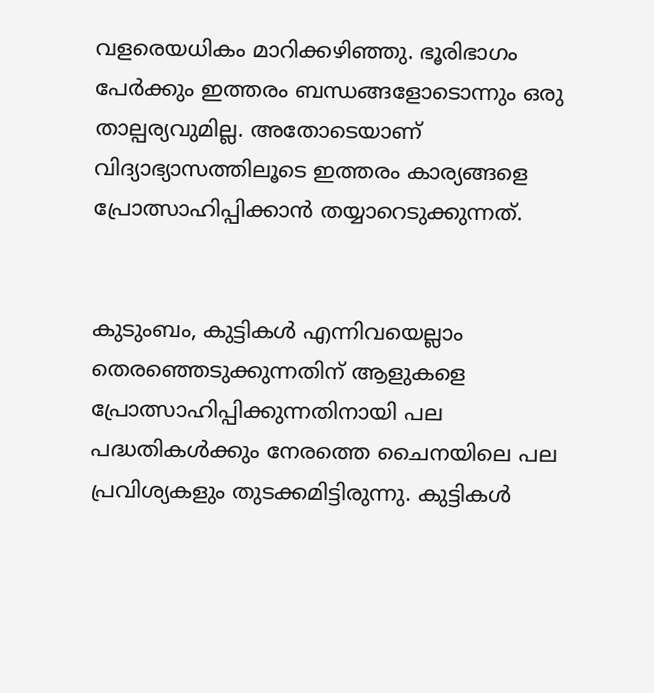വളരെയധികം മാറിക്കഴിഞ്ഞു. ഭൂരിഭാഗം പേർക്കും ഇത്തരം ബന്ധങ്ങളോടൊന്നും ഒരു താല്പര്യവുമില്ല. അതോടെയാണ് വിദ്യാഭ്യാസത്തിലൂടെ ഇത്തരം കാര്യങ്ങളെ പ്രോത്സാഹിപ്പിക്കാൻ തയ്യാറെടുക്കുന്നത്.


കുടുംബം, കുട്ടികൾ എന്നിവയെല്ലാം തെരഞ്ഞെടുക്കുന്നതിന് ആളുകളെ പ്രോത്സാഹിപ്പിക്കുന്നതിനായി പല പദ്ധതികൾക്കും നേരത്തെ ചൈനയിലെ പല പ്രവിശ്യകളും തുടക്കമിട്ടിരുന്നു. കുട്ടികൾ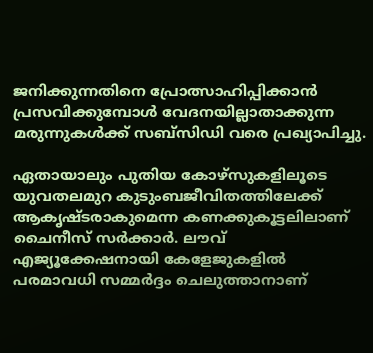ജനിക്കുന്നതിനെ പ്രോത്സാഹിപ്പിക്കാൻ പ്രസവിക്കുമ്പോൾ വേദനയില്ലാതാക്കുന്ന മരുന്നുകൾക്ക് സബ്‌സിഡി വരെ പ്രഖ്യാപിച്ചു.

ഏതായാലും പുതിയ കോഴ്സുകളിലൂടെ യുവതലമുറ കുടുംബജീവിതത്തിലേക്ക് ആകൃഷ്ടരാകുമെന്ന കണക്കുകൂട്ടലിലാണ് ചൈനീസ് സർക്കാർ. ലൗവ് എജ്യൂക്കേഷനായി കേളേജുകളിൽ പരമാവധി സമ്മർദ്ദം ചെലുത്താനാണ്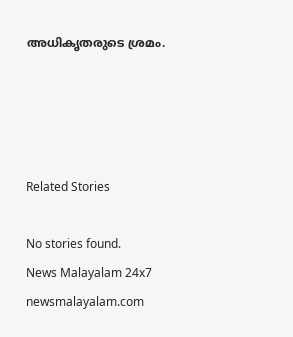അധികൃതരുടെ ശ്രമം.




Related Stories

No stories found.
News Malayalam 24x7
newsmalayalam.com